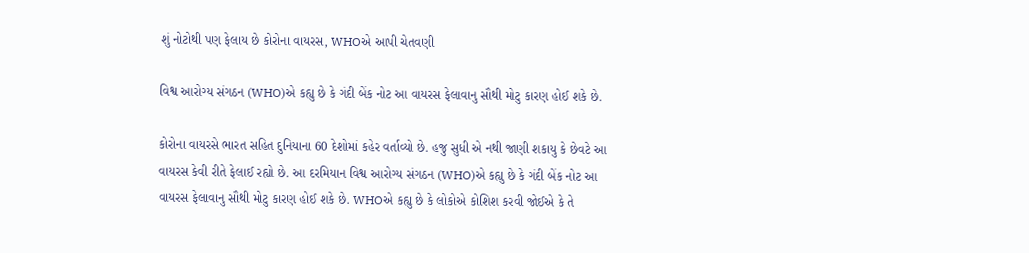શું નોટોથી પણ ફેલાય છે કોરોના વાયરસ, WHOએ આપી ચેતવણી

વિશ્વ આરોગ્ય સંગઠન (WHO)એ કહ્યુ છે કે ગંદી બેંક નોટ આ વાયરસ ફેલાવાનુ સૌથી મોટુ કારણ હોઈ શકે છે.

કોરોના વાયરસે ભારત સહિત દુનિયાના 60 દેશોમાં કહેર વર્તાવ્યો છે. હજુ સુધી એ નથી જાણી શકાયુ કે છેવટે આ વાયરસ કેવી રીતે ફેલાઈ રહ્યો છે. આ દરમિયાન વિશ્વ આરોગ્ય સંગઠન (WHO)એ કહ્યુ છે કે ગંદી બેંક નોટ આ વાયરસ ફેલાવાનુ સૌથી મોટુ કારણ હોઈ શકે છે. WHOએ કહ્યુ છે કે લોકોએ કોશિશ કરવી જોઈએ કે તે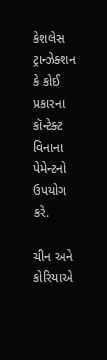કેશલેસ ટ્રાન્ઝેક્શન કે કોઈ પ્રકારના કૉન્ટેક્ટ વિનાના પેમેન્ટનો ઉપયોગ કરે.

ચીન અને કોરિયાએ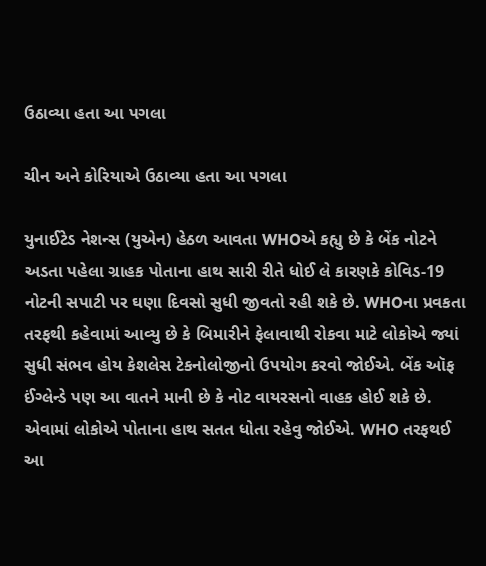ઉઠાવ્યા હતા આ પગલા

ચીન અને કોરિયાએ ઉઠાવ્યા હતા આ પગલા

યુનાઈટેડ નેશન્સ (યુએન) હેઠળ આવતા WHOએ કહ્યુ છે કે બેંક નોટને અડતા પહેલા ગ્રાહક પોતાના હાથ સારી રીતે ધોઈ લે કારણકે કોવિડ-19 નોટની સપાટી પર ઘણા દિવસો સુધી જીવતો રહી શકે છે. WHOના પ્રવકતા તરફથી કહેવામાં આવ્યુ છે કે બિમારીને ફેલાવાથી રોકવા માટે લોકોએ જ્યાં સુધી સંભવ હોય કેશલેસ ટેકનોલોજીનો ઉપયોગ કરવો જોઈએ. બેંક ઑફ ઈંગ્લેન્ડે પણ આ વાતને માની છે કે નોટ વાયરસનો વાહક હોઈ શકે છે. એવામાં લોકોએ પોતાના હાથ સતત ધોતા રહેવુ જોઈએ. WHO તરફથઈ આ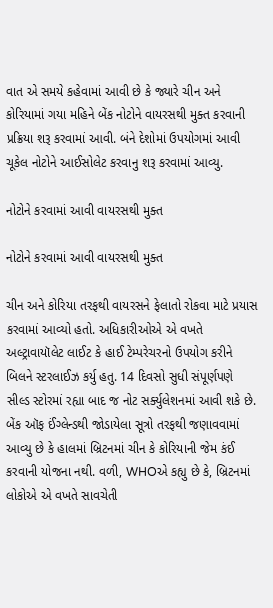વાત એ સમયે કહેવામાં આવી છે કે જ્યારે ચીન અને કોરિયામાં ગયા મહિને બેંક નોટોને વાયરસથી મુક્ત કરવાની પ્રક્રિયા શરૂ કરવામાં આવી. બંને દેશોમાં ઉપયોગમાં આવી ચૂકેલ નોટોને આઈસોલેટ કરવાનુ શરૂ કરવામાં આવ્યુ.

નોટોને કરવામાં આવી વાયરસથી મુક્ત

નોટોને કરવામાં આવી વાયરસથી મુક્ત

ચીન અને કોરિયા તરફથી વાયરસને ફેલાતો રોકવા માટે પ્રયાસ કરવામાં આવ્યો હતો. અધિકારીઓએ એ વખતે અલ્ટ્રાવાયૉલેટ લાઈટ કે હાઈ ટેમ્પરેચરનો ઉપયોગ કરીને બિલને સ્ટરલાઈઝ કર્યુ હતુ. 14 દિવસો સુધી સંપૂર્ણપણે સીલ્ડ સ્ટોરમાં રહ્યા બાદ જ નોટ સર્ક્યુલેશનમાં આવી શકે છે. બેંક ઑફ ઈંગ્લેન્ડથી જોડાયેલા સૂત્રો તરફથી જણાવવામાં આવ્યુ છે કે હાલમાં બ્રિટનમાં ચીન કે કોરિયાની જેમ કંઈ કરવાની યોજના નથી. વળી, WHOએ કહ્યુ છે કે, બ્રિટનમાં લોકોએ એ વખતે સાવચેતી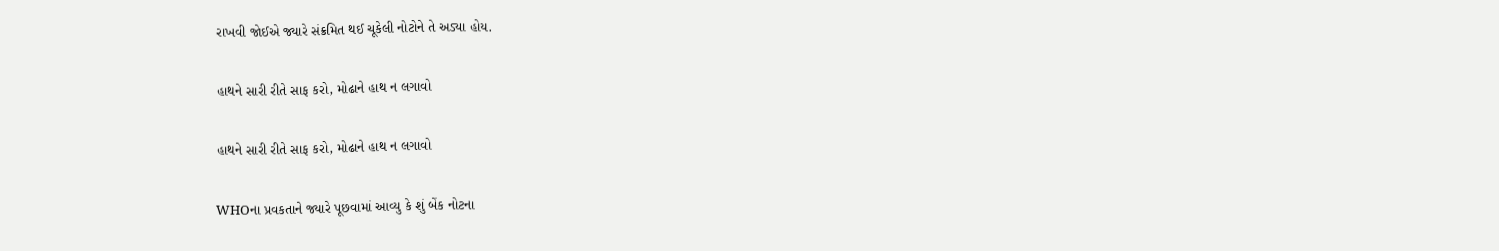રાખવી જોઈએ જ્યારે સંક્રમિત થઈ ચૂકેલી નોટોને તે અડ્યા હોય.

હાથને સારી રીતે સાફ કરો, મોઢાને હાથ ન લગાવો

હાથને સારી રીતે સાફ કરો, મોઢાને હાથ ન લગાવો

WHOના પ્રવકતાને જ્યારે પૂછવામાં આવ્યુ કે શું બેંક નોટના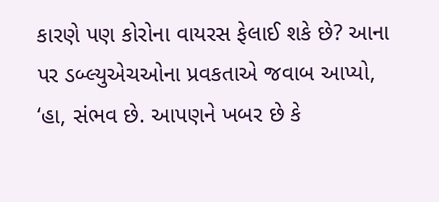કારણે પણ કોરોના વાયરસ ફેલાઈ શકે છે? આના પર ડબ્લ્યુએચઓના પ્રવકતાએ જવાબ આપ્યો, ‘હા, સંભવ છે. આપણને ખબર છે કે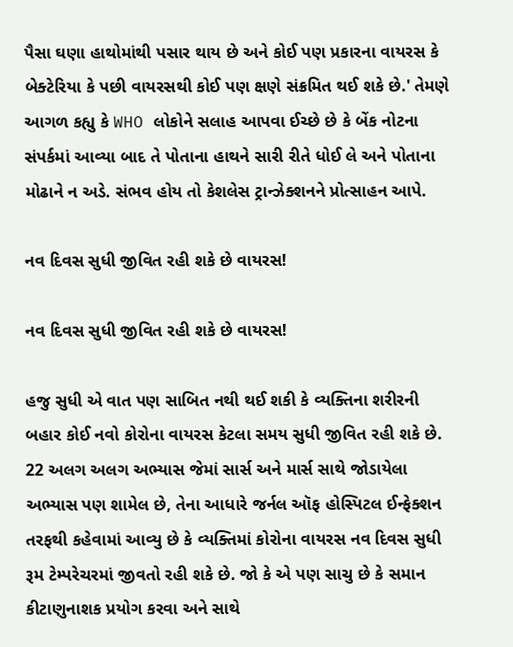પૈસા ઘણા હાથોમાંથી પસાર થાય છે અને કોઈ પણ પ્રકારના વાયરસ કે બેક્ટેરિયા કે પછી વાયરસથી કોઈ પણ ક્ષણે સંક્રમિત થઈ શકે છે.' તેમણે આગળ કહ્યુ કે WHO લોકોને સલાહ આપવા ઈચ્છે છે કે બેંક નોટના સંપર્કમાં આવ્યા બાદ તે પોતાના હાથને સારી રીતે ધોઈ લે અને પોતાના મોઢાને ન અડે. સંભવ હોય તો કેશલેસ ટ્રાન્ઝેક્શનને પ્રોત્સાહન આપે.

નવ દિવસ સુધી જીવિત રહી શકે છે વાયરસ!

નવ દિવસ સુધી જીવિત રહી શકે છે વાયરસ!

હજુ સુધી એ વાત પણ સાબિત નથી થઈ શકી કે વ્યક્તિના શરીરની બહાર કોઈ નવો કોરોના વાયરસ કેટલા સમય સુધી જીવિત રહી શકે છે. 22 અલગ અલગ અભ્યાસ જેમાં સાર્સ અને માર્સ સાથે જોડાયેલા અભ્યાસ પણ શામેલ છે, તેના આધારે જર્નલ ઑફ હોસ્પિટલ ઈન્ફેક્શન તરફથી કહેવામાં આવ્યુ છે કે વ્યક્તિમાં કોરોના વાયરસ નવ દિવસ સુધી રૂમ ટેમ્પરેચરમાં જીવતો રહી શકે છે. જો કે એ પણ સાચુ છે કે સમાન કીટાણુનાશક પ્રયોગ કરવા અને સાથે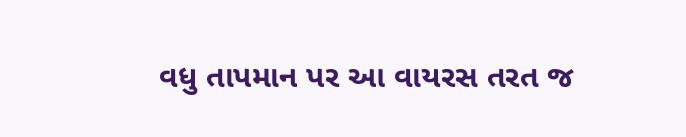વધુ તાપમાન પર આ વાયરસ તરત જ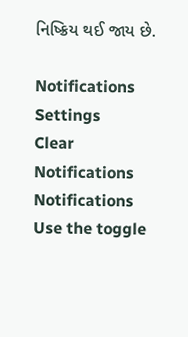નિષ્ક્રિય થઈ જાય છે.

Notifications
Settings
Clear Notifications
Notifications
Use the toggle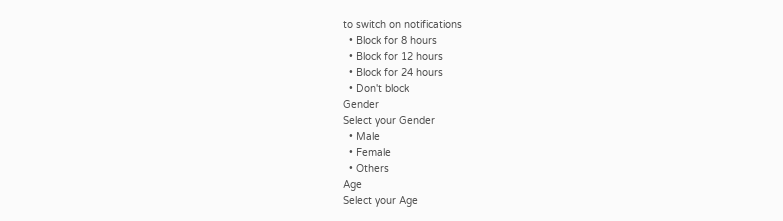to switch on notifications
  • Block for 8 hours
  • Block for 12 hours
  • Block for 24 hours
  • Don't block
Gender
Select your Gender
  • Male
  • Female
  • Others
Age
Select your Age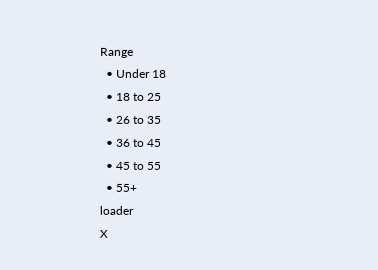Range
  • Under 18
  • 18 to 25
  • 26 to 35
  • 36 to 45
  • 45 to 55
  • 55+
loader
X